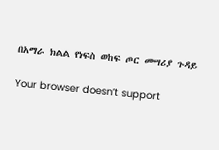በአማራ ክልል የነፍስ ወከፍ ጦር መሣሪያ ጉዳይ

Your browser doesn’t support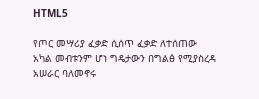HTML5

የጦር መሣሪያ ፈቃድ ሲሰጥ ፈቃድ ለተሰጠው አካል መብቱንም ሆነ ግዴታውን በግልፅ የሚያስረዳ አሠራር ባለመኖሩ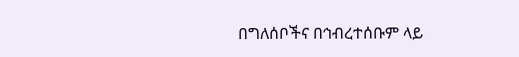በግለሰቦችና በኅብረተሰቡም ላይ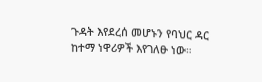ጉዳት እየደረሰ መሆኑን የባህር ዳር ከተማ ነዋሪዎች እየገለፁ ነው።